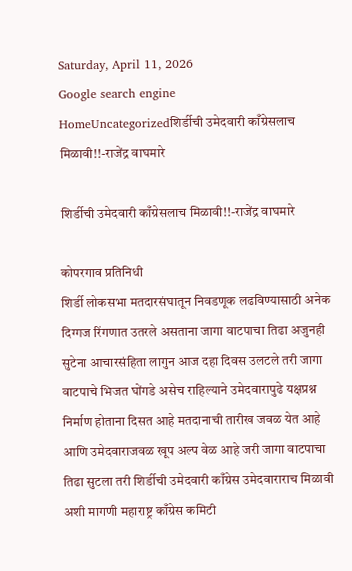Saturday, April 11, 2026
Google search engine
HomeUncategorizedशिर्डीची उमेदवारी काँग्रेसलाच मिळावी!!-राजेंद्र वाघमारे

शिर्डीची उमेदवारी काँग्रेसलाच मिळावी!!-राजेंद्र वाघमारे

कोपरगाव प्रतिनिधी
शिर्डी लोकसभा मतदारसंघातून निवडणूक लढविण्यासाठी अनेक दिग्गज रिंगणात उतरले असताना जागा वाटपाचा तिढा अजुनही सुटेना आचारसंहिता लागुन आज दहा दिवस उलटले तरी जागा वाटपाचे भिजत घोंगडे असेच राहिल्याने उमेदवारापुढे यक्षप्रश्न निर्माण होताना दिसत आहे मतदानाची तारीख जवळ येत आहे आणि उमेदवाराजवळ खूप अल्प वेळ आहे जरी जागा वाटपाचा तिढा सुटला तरी शिर्डीची उमेदवारी काँग्रेस उमेदवाराराच मिळावी अशी मागणी महाराष्ट्र काँग्रेस कमिटी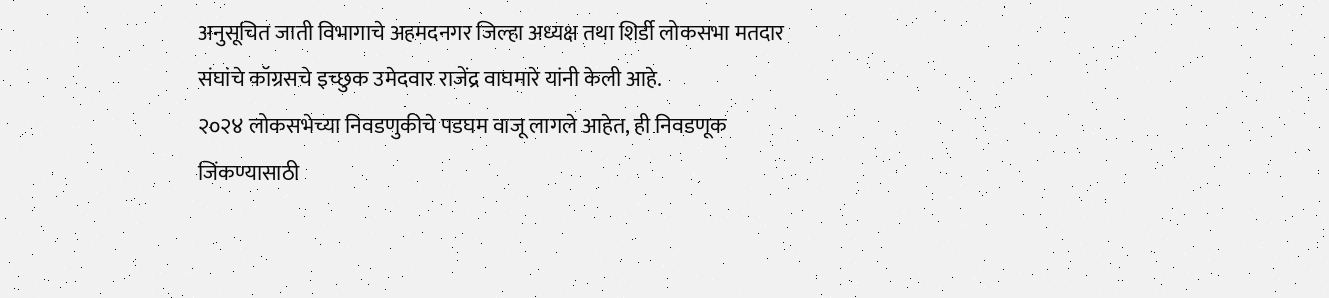अनुसूचित जाती विभागाचे अहमदनगर जिल्हा अध्यक्ष तथा शिर्डी लोकसभा मतदार संघांचे कॉग्रसचे इच्छुक उमेदवार राजेंद्र वाघमारे यांनी केली आहे.
२०२४ लोकसभेच्या निवडणुकीचे पडघम वाजू लागले आहेत, ही निवडणूक जिंकण्यासाठी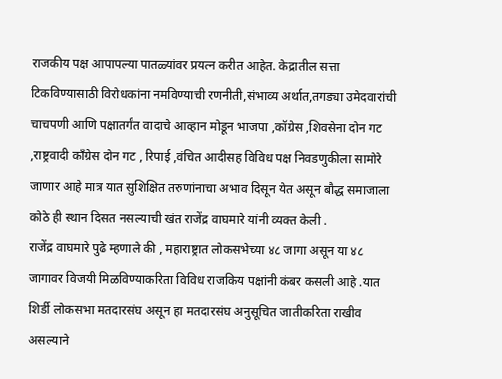राजकीय पक्ष आपापल्या पातळ्यांवर प्रयत्न करीत आहेत. केद्रातील सत्ता टिकविण्यासाठी विरोधकांना नमविण्याची रणनीती,संभाव्य अर्थात,तगड्या उमेदवारांची चाचपणी आणि पक्षातर्गंत वादाचे आव्हान मोडून भाजपा ,कॉग्रेस ,शिवसेना दोन गट ,राष्ट्रवादी कॉंग्रेस दोन गट , रिपाई ,वंचित आदीसह विविध पक्ष निवडणुकीला सामोरे जाणार आहे मात्र यात सुशिक्षित तरुणांनाचा अभाव दिसून येत असून बौद्ध समाजाला कोठे ही स्थान दिसत नसल्याची खंत राजेंद्र वाघमारे यांनी व्यक्त केली .
राजेंद्र वाघमारे पुढे म्हणाले की , महाराष्ट्रात लोकसभेच्या ४८ जागा असून या ४८ जागावर विजयी मिळविण्याकरिता विविध राजकिय पक्षांनी कंबर कसली आहे .यात शिर्डी लोकसभा मतदारसंघ असून हा मतदारसंघ अनुसूचित जातीकरिता राखीव असल्याने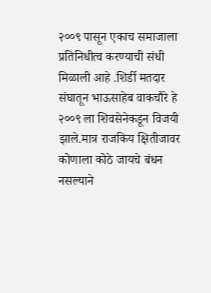२००९ पासून एकाच समाजाला प्रतिनिधीत्व करण्याची संधी मिळाली आहे .शिर्डी मतदार संघातून भाऊसाहेब वाकचौरे हे २००९ ला शिवसेनेकडून विजयी झाले.मात्र राजकिय क्षितीजावर कोणाला कोठे जायचे बंधन नसल्याने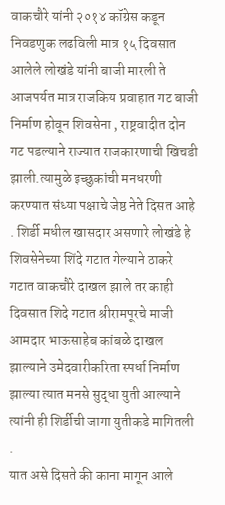वाकचौरे यांनी २०१४ कॉग्रेस कडून निवडणुक लढविली मात्र १५ दिवसात आलेले लोखंडे यांनी बाजी मारली ते आजपर्यत मात्र राजकिय प्रवाहात गट बाजी निर्माण होवून शिवसेना , राष्ट्रवादीत दोन गट पडल्याने राज्यात राजकारणाची खिचडी झाली.त्यामुळे इच्छुकांची मनधरणी करण्यात संध्या पक्षाचे जेष्ठ नेते दिसत आहे . शिर्डी मधील खासदार असणारे लोखंडे हे शिवसेनेच्या शिंदे गटात गेल्याने ठाकरे गटात वाकचौरे दाखल झाले तर काही दिवसात शिदे गटात श्रीरामपूरचे माजी आमदार भाऊसाहेब कांबळे दाखल झाल्याने उमेदवारीकरिता स्पर्धा निर्माण झाल्या त्यात मनसे सुद्धा युती आल्याने त्यांनी ही शिर्डीची जागा युतीकडे मागितली .
यात असे दिसते की काना मागून आले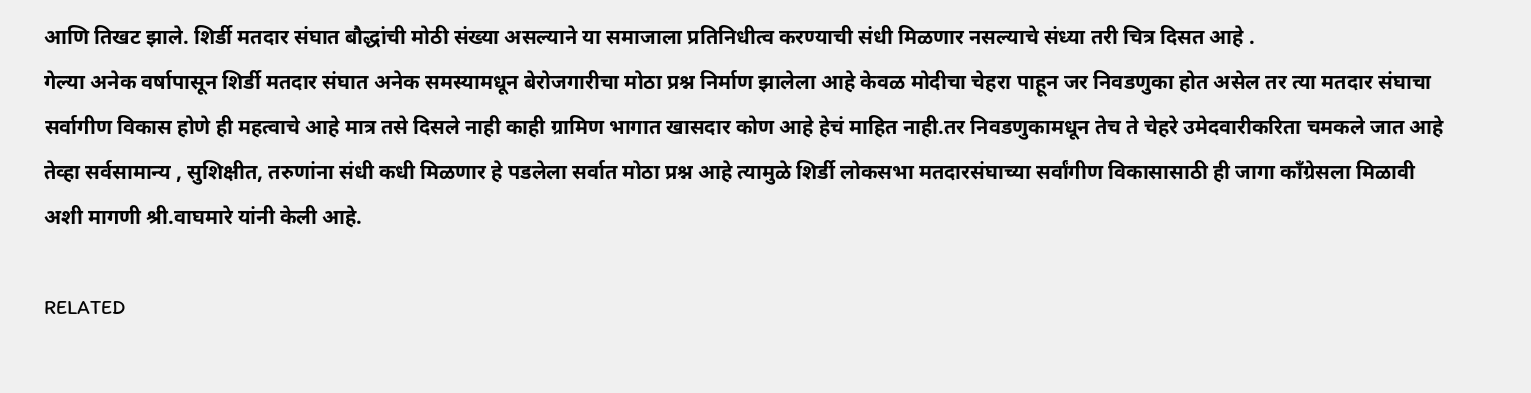आणि तिखट झाले. शिर्डी मतदार संघात बौद्धांची मोठी संख्या असल्याने या समाजाला प्रतिनिधीत्व करण्याची संधी मिळणार नसल्याचे संध्या तरी चित्र दिसत आहे .
गेल्या अनेक वर्षापासून शिर्डी मतदार संघात अनेक समस्यामधून बेरोजगारीचा मोठा प्रश्न निर्माण झालेला आहे केवळ मोदीचा चेहरा पाहून जर निवडणुका होत असेल तर त्या मतदार संघाचा सर्वागीण विकास होणे ही महत्वाचे आहे मात्र तसे दिसले नाही काही ग्रामिण भागात खासदार कोण आहे हेचं माहित नाही.तर निवडणुकामधून तेच ते चेहरे उमेदवारीकरिता चमकले जात आहे तेव्हा सर्वसामान्य , सुशिक्षीत, तरुणांना संधी कधी मिळणार हे पडलेला सर्वात मोठा प्रश्न आहे त्यामुळे शिर्डी लोकसभा मतदारसंघाच्या सर्वांगीण विकासासाठी ही जागा काँग्रेसला मिळावी अशी मागणी श्री.वाघमारे यांनी केली आहे.

RELATED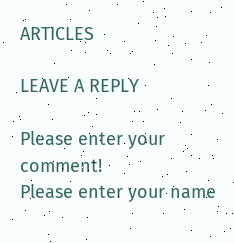ARTICLES

LEAVE A REPLY

Please enter your comment!
Please enter your name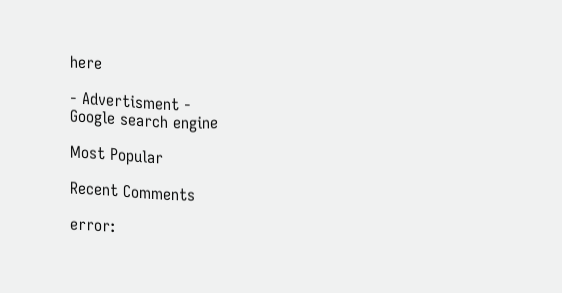here

- Advertisment -
Google search engine

Most Popular

Recent Comments

error: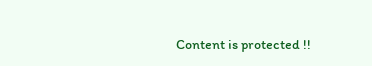Content is protected !!